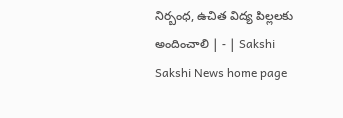నిర్బంధ, ఉచిత విద్య పిల్లలకు అందించాలి | - | Sakshi
Sakshi News home page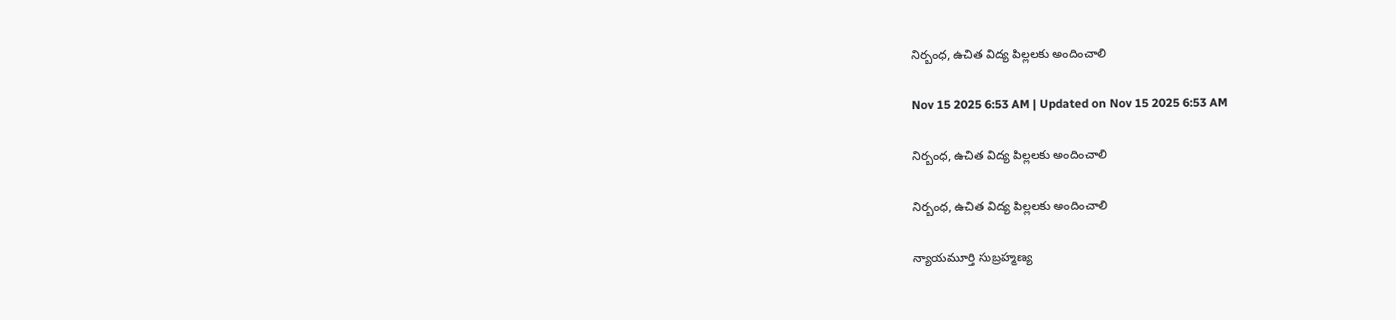నిర్బంధ, ఉచిత విద్య పిల్లలకు అందించాలి

Nov 15 2025 6:53 AM | Updated on Nov 15 2025 6:53 AM

నిర్బంధ, ఉచిత విద్య పిల్లలకు అందించాలి

నిర్బంధ, ఉచిత విద్య పిల్లలకు అందించాలి

న్యాయమూర్తి సుబ్రహ్మణ్య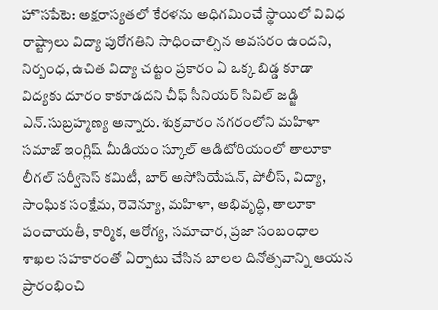హొసపేటె: అక్షరాస్యతలో కేరళను అధిగమించే స్థాయిలో వివిధ రాష్ట్రాలు విద్యా పురోగతిని సాధించాల్సిన అవసరం ఉందని, నిర్బంధ, ఉచిత విద్యా చట్టం ప్రకారం ఏ ఒక్క బిడ్డ కూడా విద్యకు దూరం కాకూడదని చీఫ్‌ సీనియర్‌ సివిల్‌ జడ్జి ఎన్‌.సుబ్రహ్మణ్య అన్నారు. శుక్రవారం నగరంలోని మహిళా సమాజ్‌ ఇంగ్లిష్‌ మీడియం స్కూల్‌ ఆడిటోరియంలో తాలూకా లీగల్‌ సర్వీసెస్‌ కమిటీ, బార్‌ అసోసియేషన్‌, పోలీస్‌, విద్యా, సాంఘిక సంక్షేమ, రెవెన్యూ, మహిళా, అభివృద్ధి, తాలూకా పంచాయతీ, కార్మిక, ఆరోగ్య, సమాచార, ప్రజా సంబంధాల శాఖల సహకారంతో ఏర్పాటు చేసిన బాలల దినోత్సవాన్ని ఆయన ప్రారంభించి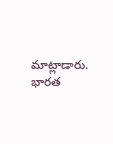మాట్లాడారు. భారత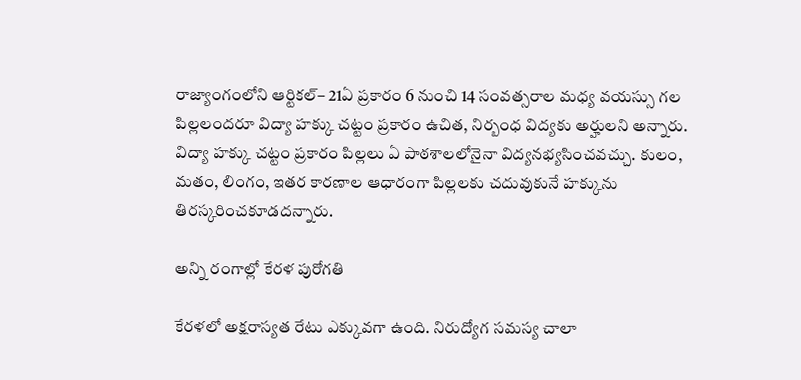రాజ్యాంగంలోని ఆర్టికల్‌– 21ఏ ప్రకారం 6 నుంచి 14 సంవత్సరాల మధ్య వయస్సు గల పిల్లలందరూ విద్యా హక్కు చట్టం ప్రకారం ఉచిత, నిర్బంధ విద్యకు అర్హులని అన్నారు. విద్యా హక్కు చట్టం ప్రకారం పిల్లలు ఏ పాఠశాలలోనైనా విద్యనభ్యసించవచ్చు. కులం, మతం, లింగం, ఇతర కారణాల ఆధారంగా పిల్లలకు చదువుకునే హక్కును తిరస్కరించకూడదన్నారు.

అన్ని రంగాల్లో కేరళ పురోగతి

కేరళలో అక్షరాస్యత రేటు ఎక్కువగా ఉంది. నిరుద్యోగ సమస్య చాలా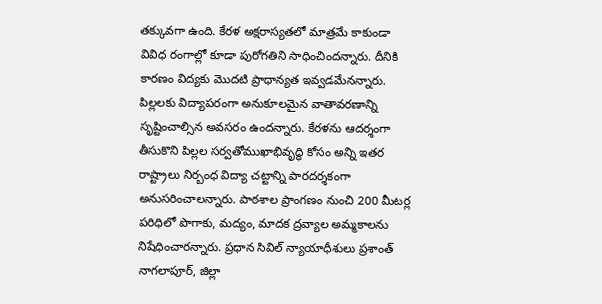తక్కువగా ఉంది. కేరళ అక్షరాస్యతలో మాత్రమే కాకుండా వివిధ రంగాల్లో కూడా పురోగతిని సాధించిందన్నారు. దీనికి కారణం విద్యకు మొదటి ప్రాధాన్యత ఇవ్వడమేనన్నారు. పిల్లలకు విద్యాపరంగా అనుకూలమైన వాతావరణాన్ని సృష్టించాల్సిన అవసరం ఉందన్నారు. కేరళను ఆదర్శంగా తీసుకొని పిల్లల సర్వతోముఖాభివృద్ధి కోసం అన్ని ఇతర రాష్ట్రాలు నిర్బంధ విద్యా చట్టాన్ని పారదర్శకంగా అనుసరించాలన్నారు. పాఠశాల ప్రాంగణం నుంచి 200 మీటర్ల పరిధిలో పొగాకు, మద్యం, మాదక ద్రవ్యాల అమ్మకాలను నిషేధించారన్నారు. ప్రధాన సివిల్‌ న్యాయాధీశులు ప్రశాంత్‌ నాగలాపూర్‌, జిల్లా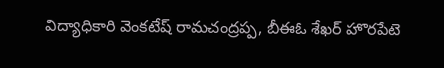విద్యాధికారి వెంకటేష్‌ రామచంద్రప్ప, బీఈఓ శేఖర్‌ హొరపేటె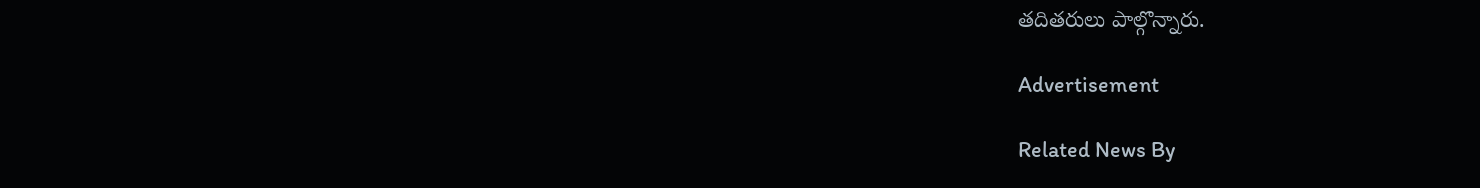తదితరులు పాల్గొన్నారు.

Advertisement

Related News By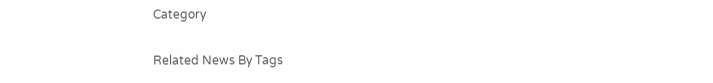Category

Related News By Tags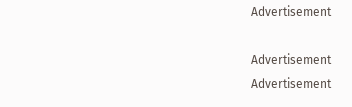Advertisement

Advertisement
Advertisement